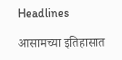Headlines

आसामच्या इतिहासात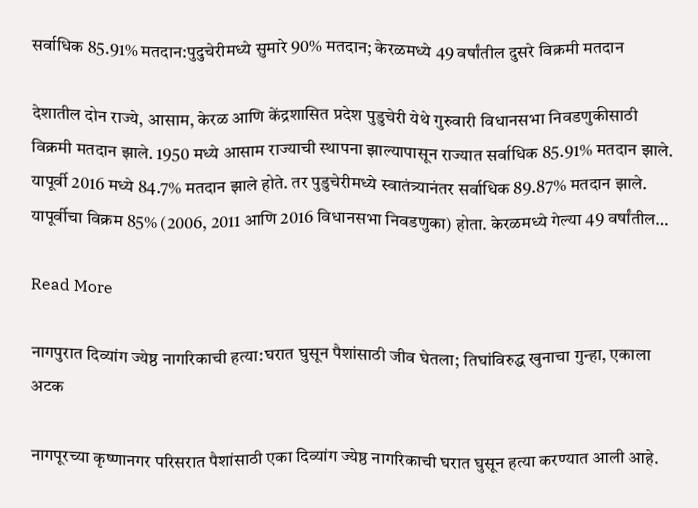सर्वाधिक 85.91% मतदान:पुदुचेरीमध्ये सुमारे 90% मतदान; केरळमध्ये 49 वर्षांतील दुसरे विक्रमी मतदान

देशातील दोन राज्ये, आसाम, केरळ आणि केंद्रशासित प्रदेश पुडुचेरी येथे गुरुवारी विधानसभा निवडणुकीसाठी विक्रमी मतदान झाले. 1950 मध्ये आसाम राज्याची स्थापना झाल्यापासून राज्यात सर्वाधिक 85.91% मतदान झाले. यापूर्वी 2016 मध्ये 84.7% मतदान झाले होते. तर पुडुचेरीमध्ये स्वातंत्र्यानंतर सर्वाधिक 89.87% मतदान झाले. यापूर्वीचा विक्रम 85% (2006, 2011 आणि 2016 विधानसभा निवडणुका) होता. केरळमध्ये गेल्या 49 वर्षांतील…

Read More

नागपुरात दिव्यांग ज्येष्ठ नागरिकाची हत्या:घरात घुसून पैशांसाठी जीव घेतला; तिघांविरुद्ध खुनाचा गुन्हा, एकाला अटक

नागपूरच्या कृष्णानगर परिसरात पैशांसाठी एका दिव्यांग ज्येष्ठ नागरिकाची घरात घुसून हत्या करण्यात आली आहे.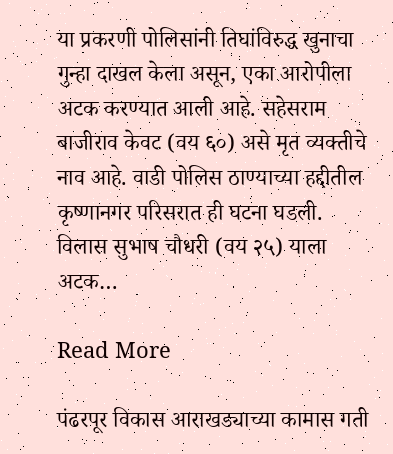या प्रकरणी पोलिसांनी तिघांविरुद्ध खुनाचा गुन्हा दाखल केला असून, एका आरोपीला अटक करण्यात आली आहे. सहेसराम बाजीराव केवट (वय ६०) असे मृत व्यक्तीचे नाव आहे. वाडी पोलिस ठाण्याच्या हद्दीतील कृष्णानगर परिसरात ही घटना घडली. विलास सुभाष चौधरी (वय २५) याला अटक…

Read More

पंढरपूर विकास आराखड्याच्या कामास गती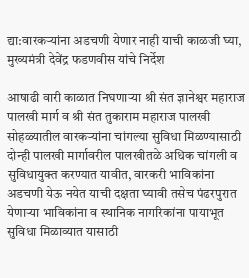द्या:वारकऱ्यांना अडचणी येणार नाही याची काळजी घ्या, मुख्यमंत्री देवेंद्र फडणवीस यांचे निर्देश

आषाढी वारी काळात निघणाऱ्या श्री संत ज्ञानेश्वर महाराज पालखी मार्ग व श्री संत तुकाराम महाराज पालखी सोहळ्यातील वारकऱ्यांना चांगल्या सुविधा मिळण्यासाठी दोन्ही पालखी मार्गावरील पालखीतळे अधिक चांगली व सुविधायुक्त करण्यात यावीत, वारकरी भाविकांना अडचणी येऊ नयेत याची दक्षता घ्यावी तसेच पंढरपुरात येणाऱ्या भाविकांना व स्थानिक नागरिकांना पायाभूत सुविधा मिळाव्यात यासाठी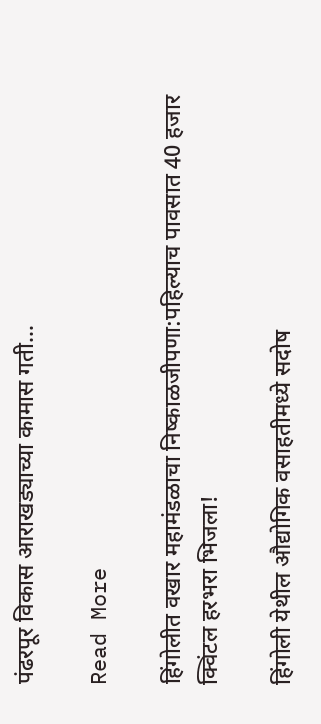पंढरपूर विकास आराखड्याच्या कामास गती…

Read More

हिंगोलीत वखार महामंडळाचा निष्काळजीपणा:पहिल्याच पावसात 40 हजार क्विंटल हरभरा भिजला!

हिंगोली येथील औद्योगिक वसाहतीमध्ये सदोष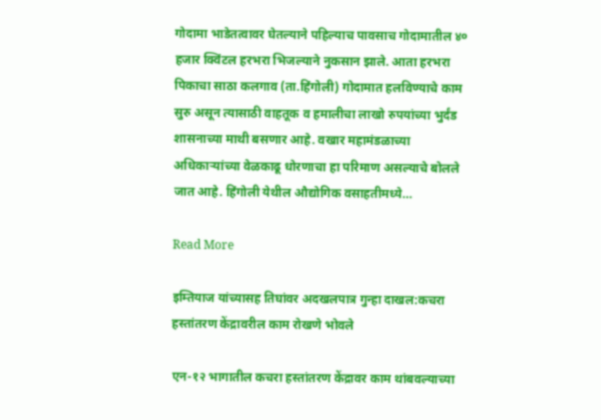गोदामा भाडेतत्वावर घेतल्याने पहिल्याच पावसाच गोदामातील ४० हजार क्विंटल हरभरा भिजल्याने नुकसान झाले. आता हरभरा पिकाचा साठा कलगाव (ता.हिंगोली) गोदामात हलविण्याचे काम सुरु असून त्यासाठी वाहतूक व हमालीचा लाखो रुपयांच्या भुर्दंड शासनाच्या माथी बसणार आहे. वखार महामंडळाच्या अधिकाऱ्यांच्या वेळकाढू धोरणाचा हा परिमाण असल्याचे बोलले जात आहे. हिंगोली येथील औद्योगिक वसाहतीमध्ये…

Read More

इम्तियाज यांच्यासह तिघांवर अदखलपात्र गुन्हा दाखल:कचरा हस्तांतरण केंद्रावरील काम रोखणे भोवले

एन-१२ भागातील कचरा हस्तांतरण केंद्रावर काम थांबवल्याच्या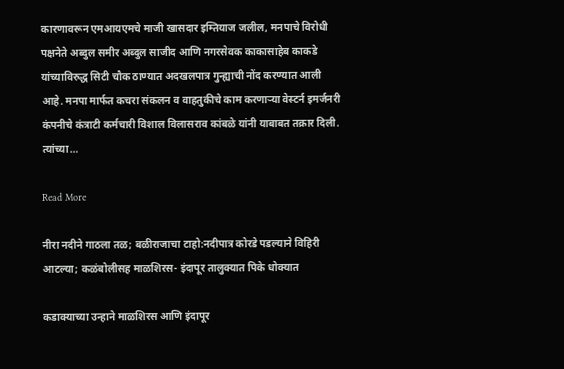कारणावरून एमआयएमचे माजी खासदार इम्तियाज जलील, मनपाचे विरोधी पक्षनेते अब्दुल समीर अब्दुल साजीद आणि नगरसेवक काकासाहेब काकडे यांच्याविरुद्ध सिटी चौक ठाण्यात अदखलपात्र गुन्ह्याची नोंद करण्यात आली आहे. मनपा मार्फत कचरा संकलन व वाहतुकीचे काम करणाऱ्या वेस्टर्न इमर्जनरी कंपनीचे कंत्राटी कर्मचारी विशाल विलासराव कांबळे यांनी याबाबत तक्रार दिली. त्यांच्या…

Read More

नीरा नदीने गाठला तळ; बळीराजाचा टाहो:नदीपात्र कोरडे पडल्याने विहिरी आटल्या; कळंबोलीसह माळशिरस- इंदापूर तालुक्यात पिके धोक्यात

कडाक्याच्या उन्हाने माळशिरस आणि इंदापूर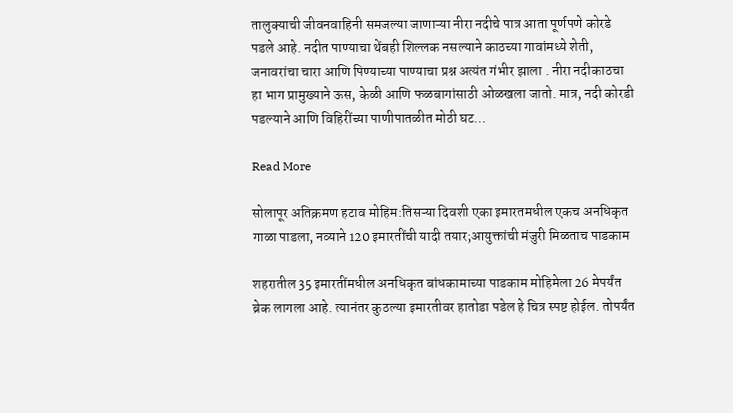तालुक्याची जीवनवाहिनी समजल्या जाणाऱ्या नीरा नदीचे पात्र आता पूर्णपणे कोरडे पडले आहे. नदीत पाण्याचा थेंबही शिल्लक नसल्याने काठच्या गावांमध्ये शेती, जनावरांचा चारा आणि पिण्याच्या पाण्याचा प्रश्न अत्यंत गंभीर झाला . नीरा नदीकाठचा हा भाग प्रामुख्याने ऊस, केळी आणि फळबागांसाठी ओळखला जातो. मात्र, नदी कोरडी पडल्याने आणि विहिरींच्या पाणीपातळीत मोठी घट…

Read More

सोलापूर अतिक्रमण हटाव मोहिम:तिसऱ्या दिवशी एका इमारतमधील एकच अनधिकृत गाळा पाडला, नव्याने 120 इमारतींची यादी तयार;आयुक्तांची मंजुरी मिळताच पाडकाम

शहरातील 35 इमारतींमधील अनधिकृत बांधकामाच्या पाडकाम मोहिमेला 26 मेपर्यंत ब्रेक लागला आहे. त्यानंतर कुठल्या इमारतीवर हातोडा पडेल हे चित्र स्पष्ट होईल. तोपर्यंत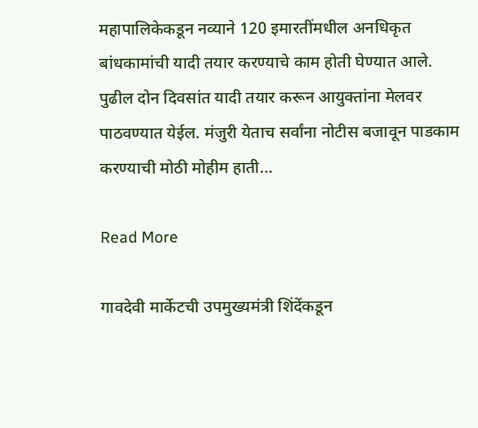महापालिकेकडून नव्याने 120 इमारतींमधील अनधिकृत बांधकामांची यादी तयार करण्याचे काम होती घेण्यात आले. पुढील दोन दिवसांत यादी तयार करून आयुक्तांना मेलवर पाठवण्यात येईल. मंजुरी येताच सर्वांना नोटीस बजावून पाडकाम करण्याची मोठी मोहीम हाती…

Read More

गावदेवी मार्केटची उपमुख्यमंत्री शिंदेंकडून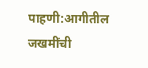पाहणी:आगीतील जखमींची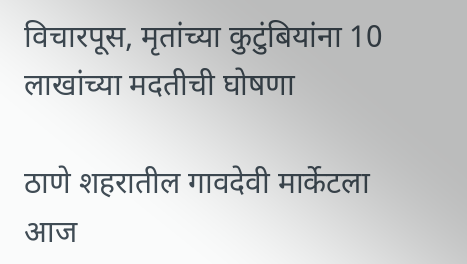विचारपूस, मृतांच्या कुटुंबियांना 10 लाखांच्या मदतीची घोषणा

ठाणे शहरातील गावदेवी मार्केटला आज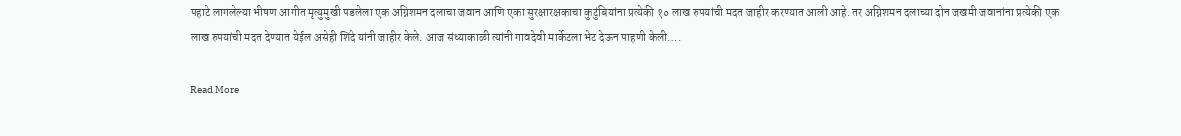पहाटे लागलेल्या भीषण आगीत मृत्युमुखी पडलेला एक अग्निशमन दलाचा जवान आणि एका सुरक्षारक्षकाचा कुटुंबियांना प्रत्येकी १० लाख रुपयांची मदत जाहीर करण्यात आली आहे. तर अग्निशमन दलाच्या दोन जखमी जवानांना प्रत्येकी एक लाख रुपयांची मदत देण्यात येईल असेही शिंदे यांनी जाहीर केले. आज संध्याकाळी त्यांनी गावदेवी मार्केटला भेट देऊन पाहणी केली….

Read More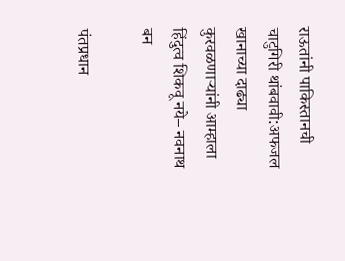राऊतांनी पाकिस्तानची चाटुगिरी थांबवावी:अफजल खानाच्या दाढ्या कुरवळणाऱ्यांनी आम्हाला हिंदुत्व शिकवू नये– नवनाथ बन

पंतप्रधान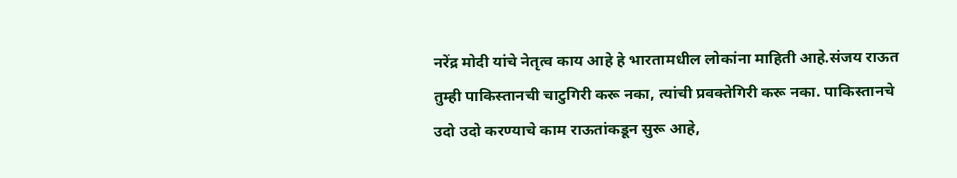नरेंद्र मोदी यांचे नेतृत्व काय आहे हे भारतामधील लोकांना माहिती आहे.संजय राऊत तुम्ही पाकिस्तानची चाटुगिरी करू नका, त्यांची प्रवक्तेगिरी करू नका. पाकिस्तानचे उदो उदो करण्याचे काम राऊतांकडून सुरू आहे,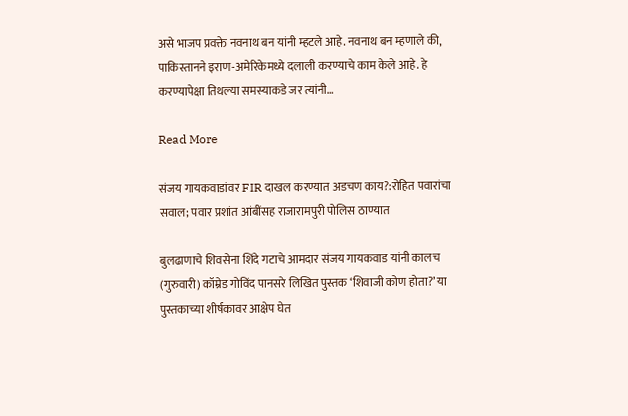असे भाजप प्रवक्ते नवनाथ बन यांनी म्हटले आहे. नवनाथ बन म्हणाले की, पाकिस्तानने इराण-अमेरिकेमध्ये दलाली करण्याचे काम केले आहे. हे करण्यापेक्षा तिथल्या समस्याकडे जर त्यांनी…

Read More

संजय गायकवाडांवर FIR दाखल करण्यात अडचण काय?:रोहित पवारांचा सवाल; पवार प्रशांत आंबींसह राजारामपुरी पोलिस ठाण्यात

बुलढाणाचे शिवसेना शिंदे गटाचे आमदार संजय गायकवाड यांनी कालच (गुरुवारी) कॉम्रेड गोविंद पानसरे लिखित पुस्तक ‘शिवाजी कोण होता?’ या पुस्तकाच्या शीर्षकावर आक्षेप घेत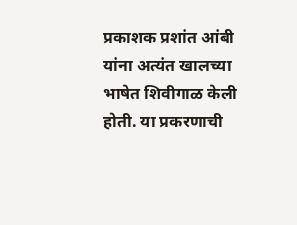प्रकाशक प्रशांत आंबी यांना अत्यंत खालच्या भाषेत शिवीगाळ केली होती. या प्रकरणाची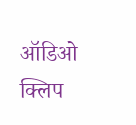ऑडिओ क्लिप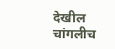देखील चांगलीच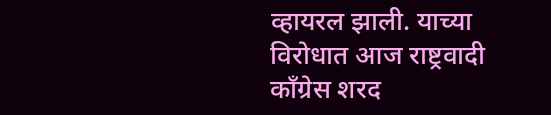व्हायरल झाली. याच्या विरोधात आज राष्ट्रवादी कॉंग्रेस शरद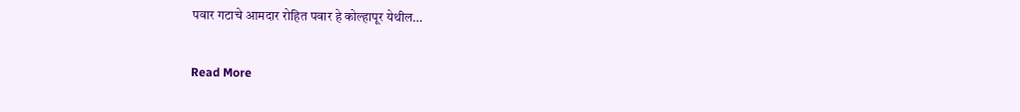पवार गटाचे आमदार रोहित पवार हे कोल्हापूर येथील…

Read More